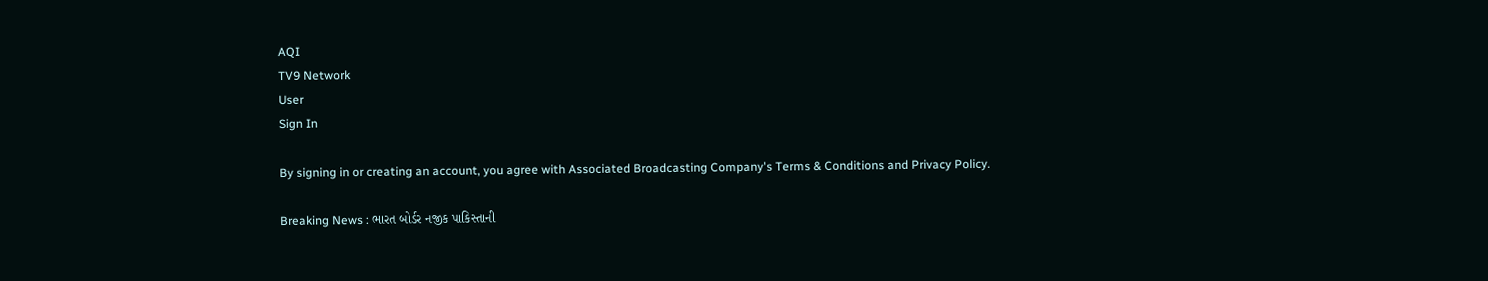AQI
TV9 Network
User
Sign In

By signing in or creating an account, you agree with Associated Broadcasting Company's Terms & Conditions and Privacy Policy.

Breaking News : ભારત બોર્ડર નજીક પાકિસ્તાની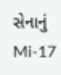સેનાનું Mi-17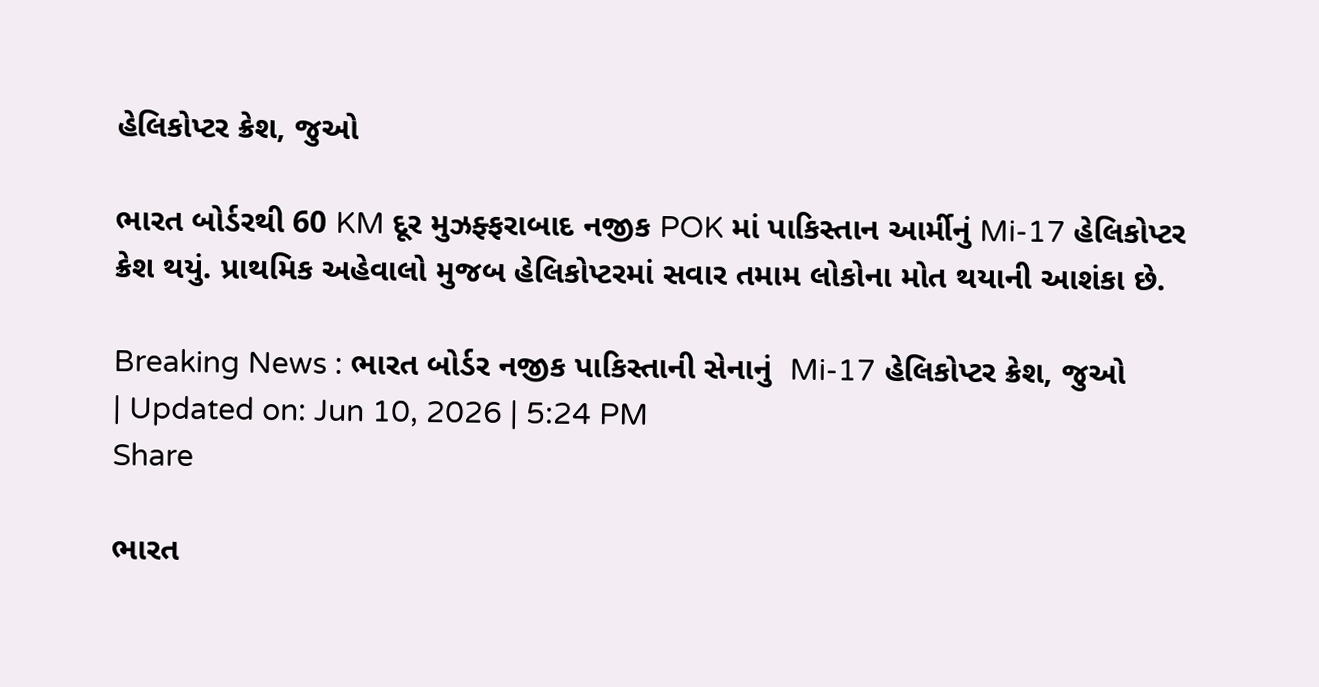હેલિકોપ્ટર ક્રેશ, જુઓ

ભારત બોર્ડરથી 60 KM દૂર મુઝફ્ફરાબાદ નજીક POK માં પાકિસ્તાન આર્મીનું Mi-17 હેલિકોપ્ટર ક્રેશ થયું. પ્રાથમિક અહેવાલો મુજબ હેલિકોપ્ટરમાં સવાર તમામ લોકોના મોત થયાની આશંકા છે.

Breaking News : ભારત બોર્ડર નજીક પાકિસ્તાની સેનાનું  Mi-17 હેલિકોપ્ટર ક્રેશ, જુઓ
| Updated on: Jun 10, 2026 | 5:24 PM
Share

ભારત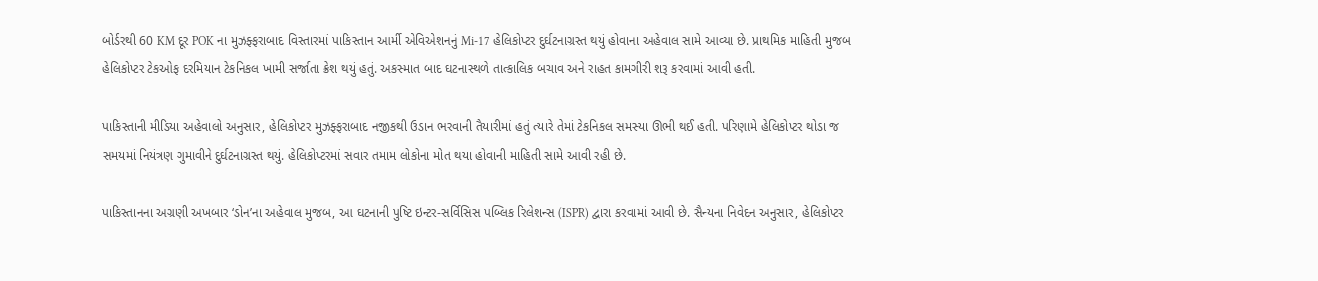બોર્ડરથી 60 KM દૂર POK ના મુઝફ્ફરાબાદ વિસ્તારમાં પાકિસ્તાન આર્મી એવિએશનનું Mi-17 હેલિકોપ્ટર દુર્ઘટનાગ્રસ્ત થયું હોવાના અહેવાલ સામે આવ્યા છે. પ્રાથમિક માહિતી મુજબ હેલિકોપ્ટર ટેકઓફ દરમિયાન ટેકનિકલ ખામી સર્જાતા ક્રેશ થયું હતું. અકસ્માત બાદ ઘટનાસ્થળે તાત્કાલિક બચાવ અને રાહત કામગીરી શરૂ કરવામાં આવી હતી.

પાકિસ્તાની મીડિયા અહેવાલો અનુસાર, હેલિકોપ્ટર મુઝફ્ફરાબાદ નજીકથી ઉડાન ભરવાની તૈયારીમાં હતું ત્યારે તેમાં ટેકનિકલ સમસ્યા ઊભી થઈ હતી. પરિણામે હેલિકોપ્ટર થોડા જ સમયમાં નિયંત્રણ ગુમાવીને દુર્ઘટનાગ્રસ્ત થયું. હેલિકોપ્ટરમાં સવાર તમામ લોકોના મોત થયા હોવાની માહિતી સામે આવી રહી છે.

પાકિસ્તાનના અગ્રણી અખબાર ‘ડોન’ના અહેવાલ મુજબ, આ ઘટનાની પુષ્ટિ ઇન્ટર-સર્વિસિસ પબ્લિક રિલેશન્સ (ISPR) દ્વારા કરવામાં આવી છે. સૈન્યના નિવેદન અનુસાર, હેલિકોપ્ટર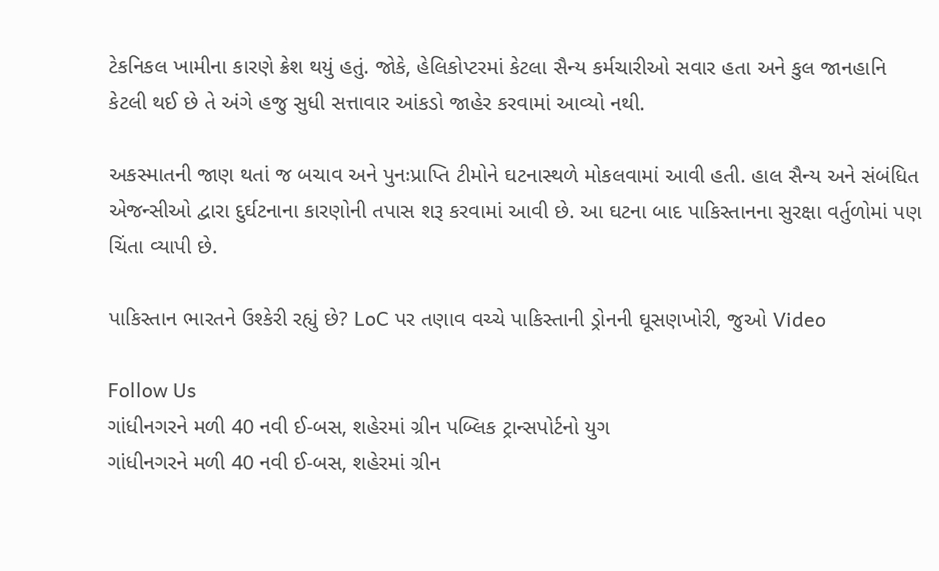ટેકનિકલ ખામીના કારણે ક્રેશ થયું હતું. જોકે, હેલિકોપ્ટરમાં કેટલા સૈન્ય કર્મચારીઓ સવાર હતા અને કુલ જાનહાનિ કેટલી થઈ છે તે અંગે હજુ સુધી સત્તાવાર આંકડો જાહેર કરવામાં આવ્યો નથી.

અકસ્માતની જાણ થતાં જ બચાવ અને પુનઃપ્રાપ્તિ ટીમોને ઘટનાસ્થળે મોકલવામાં આવી હતી. હાલ સૈન્ય અને સંબંધિત એજન્સીઓ દ્વારા દુર્ઘટનાના કારણોની તપાસ શરૂ કરવામાં આવી છે. આ ઘટના બાદ પાકિસ્તાનના સુરક્ષા વર્તુળોમાં પણ ચિંતા વ્યાપી છે.

પાકિસ્તાન ભારતને ઉશ્કેરી રહ્યું છે? LoC પર તણાવ વચ્ચે પાકિસ્તાની ડ્રોનની ઘૂસણખોરી, જુઓ Video

Follow Us
ગાંધીનગરને મળી 40 નવી ઈ-બસ, શહેરમાં ગ્રીન પબ્લિક ટ્રાન્સપોર્ટનો યુગ
ગાંધીનગરને મળી 40 નવી ઈ-બસ, શહેરમાં ગ્રીન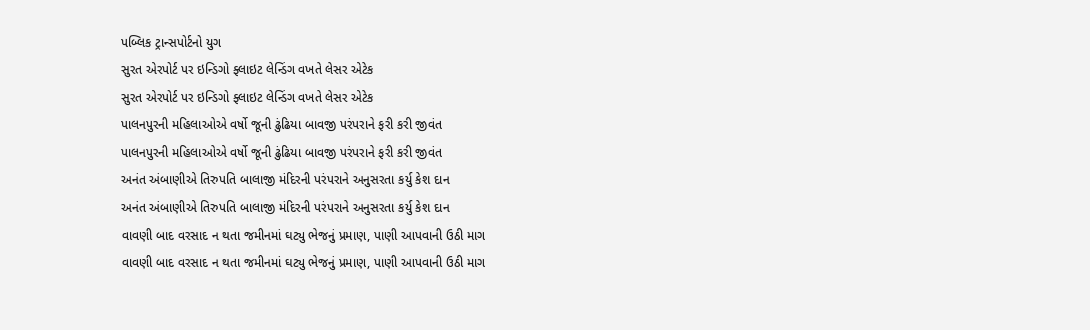પબ્લિક ટ્રાન્સપોર્ટનો યુગ
સુરત એરપોર્ટ પર ઇન્ડિગો ફ્લાઇટ લેન્ડિંગ વખતે લેસર એટેક
સુરત એરપોર્ટ પર ઇન્ડિગો ફ્લાઇટ લેન્ડિંગ વખતે લેસર એટેક
પાલનપુરની મહિલાઓએ વર્ષો જૂની ઢુંઢિયા બાવજી પરંપરાને ફરી કરી જીવંત
પાલનપુરની મહિલાઓએ વર્ષો જૂની ઢુંઢિયા બાવજી પરંપરાને ફરી કરી જીવંત
અનંત અંબાણીએ તિરુપતિ બાલાજી મંદિરની પરંપરાને અનુસરતા કર્યુ કેશ દાન
અનંત અંબાણીએ તિરુપતિ બાલાજી મંદિરની પરંપરાને અનુસરતા કર્યુ કેશ દાન
વાવણી બાદ વરસાદ ન થતા જમીનમાં ઘટ્યુ ભેજનું પ્રમાણ, પાણી આપવાની ઉઠી માગ
વાવણી બાદ વરસાદ ન થતા જમીનમાં ઘટ્યુ ભેજનું પ્રમાણ, પાણી આપવાની ઉઠી માગ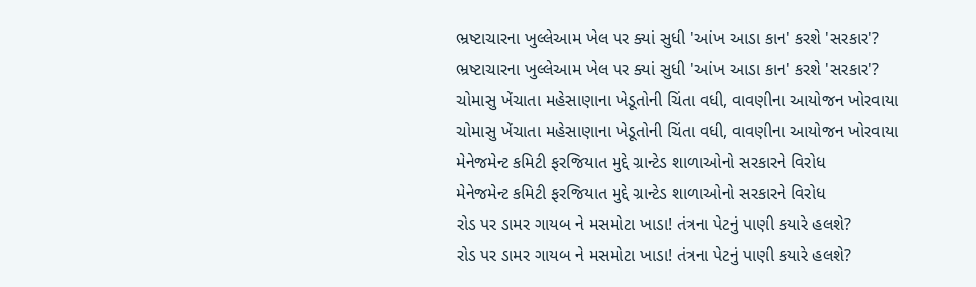ભ્રષ્ટાચારના ખુલ્લેઆમ ખેલ પર ક્યાં સુધી 'આંખ આડા કાન' કરશે 'સરકાર'?
ભ્રષ્ટાચારના ખુલ્લેઆમ ખેલ પર ક્યાં સુધી 'આંખ આડા કાન' કરશે 'સરકાર'?
ચોમાસુ ખેંચાતા મહેસાણાના ખેડૂતોની ચિંતા વધી, વાવણીના આયોજન ખોરવાયા
ચોમાસુ ખેંચાતા મહેસાણાના ખેડૂતોની ચિંતા વધી, વાવણીના આયોજન ખોરવાયા
મેનેજમેન્ટ કમિટી ફરજિયાત મુદ્દે ગ્રાન્ટેડ શાળાઓનો સરકારને વિરોધ
મેનેજમેન્ટ કમિટી ફરજિયાત મુદ્દે ગ્રાન્ટેડ શાળાઓનો સરકારને વિરોધ
રોડ પર ડામર ગાયબ ને મસમોટા ખાડા! તંત્રના પેટનું પાણી કયારે હલશે?
રોડ પર ડામર ગાયબ ને મસમોટા ખાડા! તંત્રના પેટનું પાણી કયારે હલશે?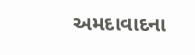અમદાવાદના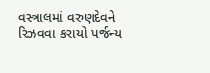વસ્ત્રાલમાં વરુણદેવને રિઝવવા કરાયો પર્જન્ય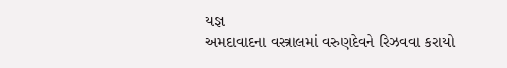યજ્ઞ
અમદાવાદના વસ્ત્રાલમાં વરુણદેવને રિઝવવા કરાયો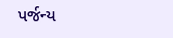પર્જન્ય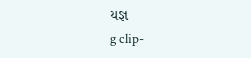યજ્ઞ
g clip-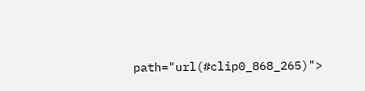path="url(#clip0_868_265)">